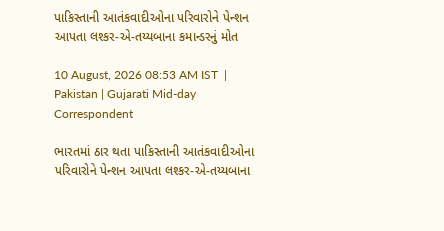પાકિસ્તાની આતંકવાદીઓના પરિવારોને પેન્શન આપતા લશ્કર-એ-તય્યબાના કમાન્ડરનું મોત

10 August, 2026 08:53 AM IST  |  Pakistan | Gujarati Mid-day Correspondent

ભારતમાં ઠાર થતા પાકિસ્તાની આતંકવાદીઓના પરિવારોને પેન્શન આપતા લશ્કર-એ-તય્યબાના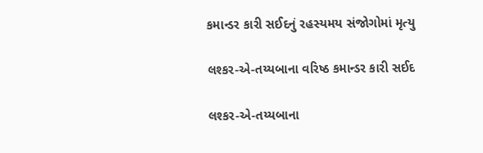કમાન્ડર કારી સઈદનું રહસ્યમય સંજોગોમાં મૃત્યુ

લશ્કર-એ-તય્યબાના વરિષ્ઠ કમાન્ડર કારી સઈદ

લશ્કર-એ-તય્યબાના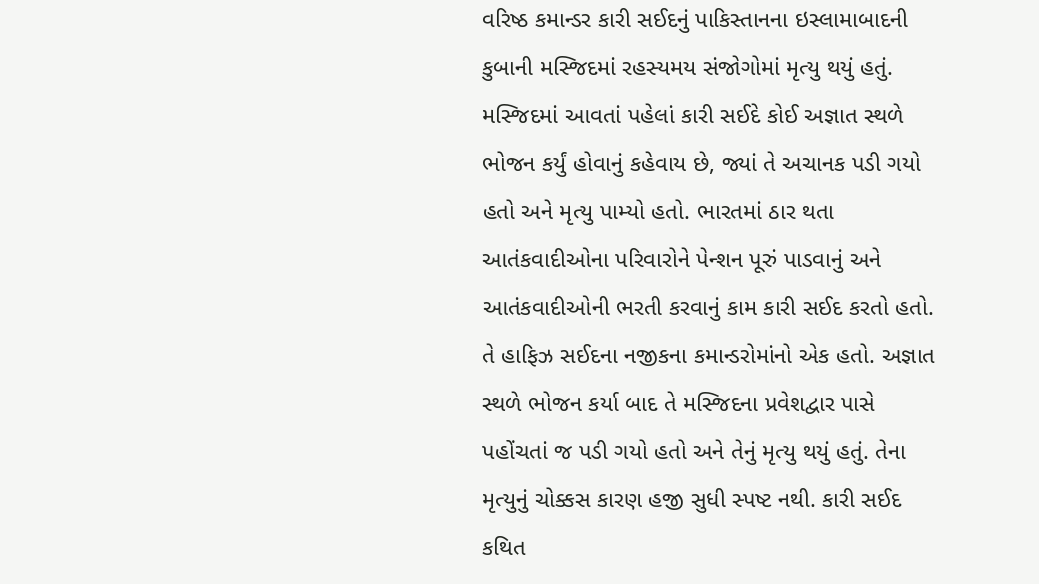વરિષ્ઠ કમાન્ડર કારી સઈદનું પાકિસ્તાનના ઇસ્લામાબાદની કુબાની મસ્જિદમાં રહસ્યમય સંજોગોમાં મૃત્યુ થયું હતું. મસ્જિદમાં આવતાં પહેલાં કારી સઈદે કોઈ અજ્ઞાત સ્થળે ભોજન કર્યું હોવાનું કહેવાય છે, જ્યાં તે અચાનક પડી ગયો હતો અને મૃત્યુ પામ્યો હતો. ભારતમાં ઠાર થતા આતંકવાદીઓના પરિવારોને પેન્શન પૂરું પાડવાનું અને આતંકવાદીઓની ભરતી કરવાનું કામ કારી સઈદ કરતો હતો. તે હાફિઝ સઈદના નજીકના કમાન્ડરોમાંનો એક હતો. અજ્ઞાત સ્થળે ભોજન કર્યા બાદ તે મસ્જિદના પ્રવેશદ્વાર પાસે પહોંચતાં જ પડી ગયો હતો અને તેનું મૃત્યુ થયું હતું. તેના મૃત્યુનું ચોક્કસ કારણ હજી સુધી સ્પષ્ટ નથી. કારી સઈદ કથિત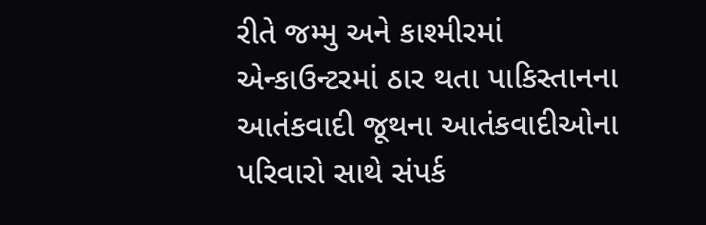રીતે જમ્મુ અને કાશ્મીરમાં એન્કાઉન્ટરમાં ઠાર થતા પાકિસ્તાનના આતંકવાદી જૂથના આતંકવાદીઓના પરિવારો સાથે સંપર્ક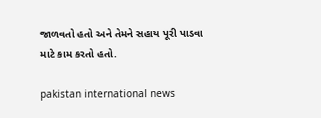જાળવતો હતો અને તેમને સહાય પૂરી પાડવા માટે કામ કરતો હતો.

pakistan international news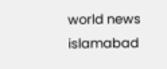world news islamabad